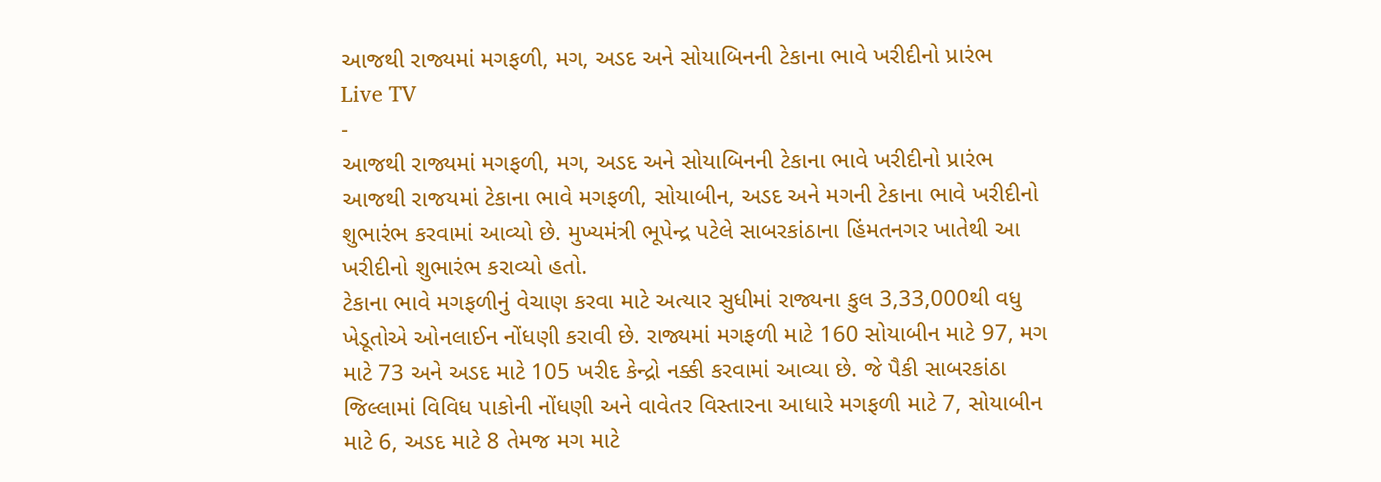આજથી રાજ્યમાં મગફળી, મગ, અડદ અને સોયાબિનની ટેકાના ભાવે ખરીદીનો પ્રારંભ
Live TV
-
આજથી રાજ્યમાં મગફળી, મગ, અડદ અને સોયાબિનની ટેકાના ભાવે ખરીદીનો પ્રારંભ
આજથી રાજયમાં ટેકાના ભાવે મગફળી, સોયાબીન, અડદ અને મગની ટેકાના ભાવે ખરીદીનો શુભારંભ કરવામાં આવ્યો છે. મુખ્યમંત્રી ભૂપેન્દ્ર પટેલે સાબરકાંઠાના હિંમતનગર ખાતેથી આ ખરીદીનો શુભારંભ કરાવ્યો હતો.
ટેકાના ભાવે મગફળીનું વેચાણ કરવા માટે અત્યાર સુધીમાં રાજ્યના કુલ 3,33,000થી વધુ ખેડૂતોએ ઓનલાઈન નોંધણી કરાવી છે. રાજ્યમાં મગફળી માટે 160 સોયાબીન માટે 97, મગ માટે 73 અને અડદ માટે 105 ખરીદ કેન્દ્રો નક્કી કરવામાં આવ્યા છે. જે પૈકી સાબરકાંઠા જિલ્લામાં વિવિધ પાકોની નોંધણી અને વાવેતર વિસ્તારના આધારે મગફળી માટે 7, સોયાબીન માટે 6, અડદ માટે 8 તેમજ મગ માટે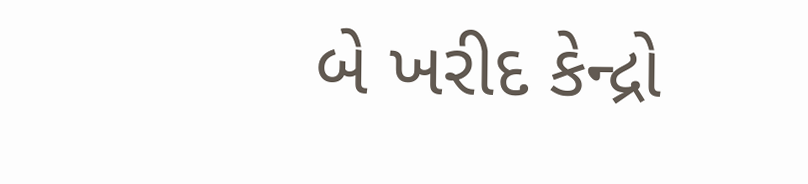બે ખરીદ કેન્દ્રો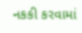નકકી કરવામાં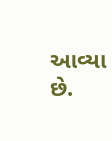આવ્યા છે.